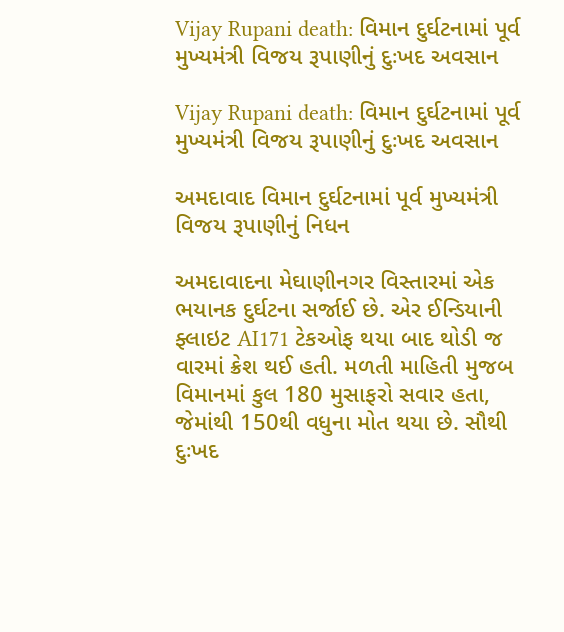Vijay Rupani death: વિમાન દુર્ઘટનામાં પૂર્વ મુખ્યમંત્રી વિજય રૂપાણીનું દુઃખદ અવસાન

Vijay Rupani death: વિમાન દુર્ઘટનામાં પૂર્વ મુખ્યમંત્રી વિજય રૂપાણીનું દુઃખદ અવસાન

અમદાવાદ વિમાન દુર્ઘટનામાં પૂર્વ મુખ્યમંત્રી વિજય રૂપાણીનું નિધન

અમદાવાદના મેઘાણીનગર વિસ્તારમાં એક ભયાનક દુર્ઘટના સર્જાઈ છે. એર ઈન્ડિયાની ફ્લાઇટ AI171 ટેકઓફ થયા બાદ થોડી જ વારમાં ક્રેશ થઈ હતી. મળતી માહિતી મુજબ વિમાનમાં કુલ 180 મુસાફરો સવાર હતા, જેમાંથી 150થી વધુના મોત થયા છે. સૌથી દુઃખદ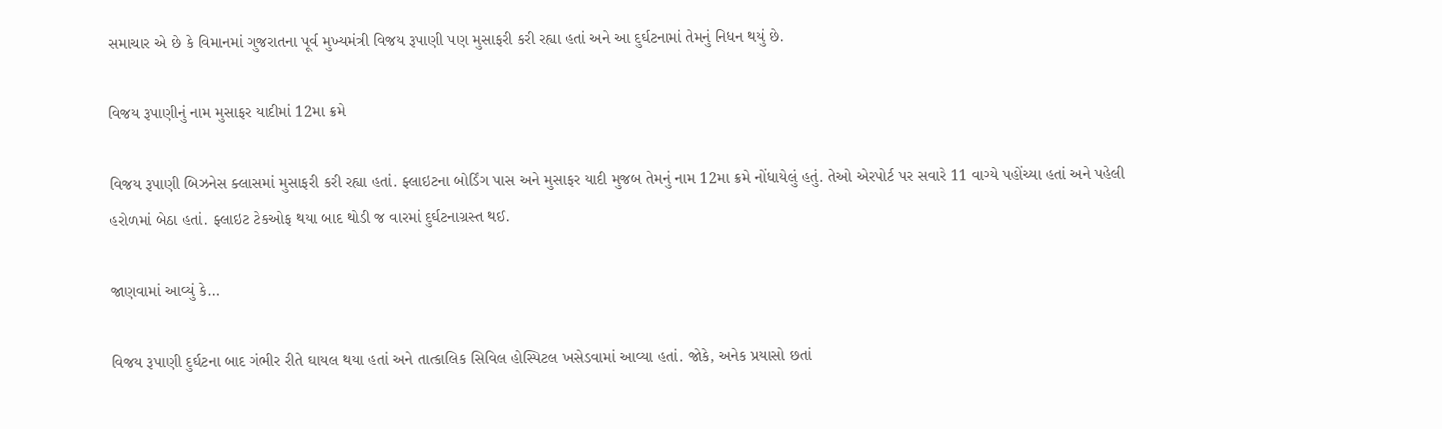સમાચાર એ છે કે વિમાનમાં ગુજરાતના પૂર્વ મુખ્યમંત્રી વિજય રૂપાણી પણ મુસાફરી કરી રહ્યા હતાં અને આ દુર્ઘટનામાં તેમનું નિધન થયું છે.

વિજય રૂપાણીનું નામ મુસાફર યાદીમાં 12મા ક્રમે

વિજય રૂપાણી બિઝનેસ ક્લાસમાં મુસાફરી કરી રહ્યા હતાં. ફ્લાઇટના બોર્ડિંગ પાસ અને મુસાફર યાદી મુજબ તેમનું નામ 12મા ક્રમે નોંધાયેલું હતું. તેઓ એરપોર્ટ પર સવારે 11 વાગ્યે પહોંચ્યા હતાં અને પહેલી હરોળમાં બેઠા હતાં. ફ્લાઇટ ટેકઓફ થયા બાદ થોડી જ વારમાં દુર્ઘટનાગ્રસ્ત થઈ.

જાણવામાં આવ્યું કે…

વિજય રૂપાણી દુર્ઘટના બાદ ગંભીર રીતે ઘાયલ થયા હતાં અને તાત્કાલિક સિવિલ હોસ્પિટલ ખસેડવામાં આવ્યા હતાં. જોકે, અનેક પ્રયાસો છતાં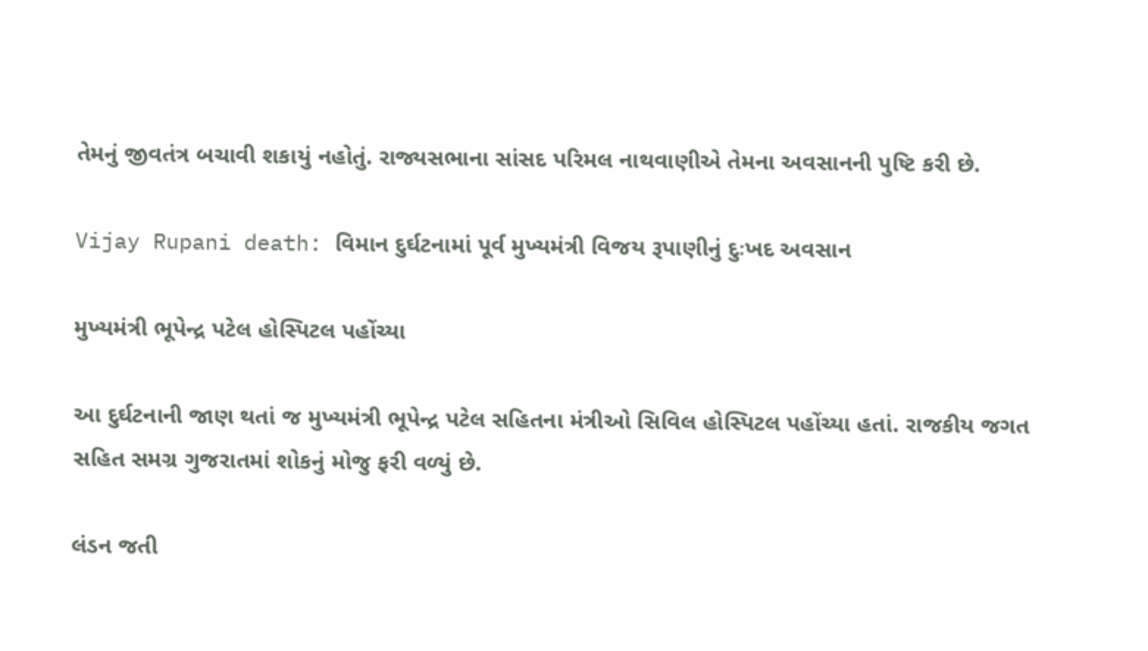તેમનું જીવતંત્ર બચાવી શકાયું નહોતું. રાજ્યસભાના સાંસદ પરિમલ નાથવાણીએ તેમના અવસાનની પુષ્ટિ કરી છે.

Vijay Rupani death: વિમાન દુર્ઘટનામાં પૂર્વ મુખ્યમંત્રી વિજય રૂપાણીનું દુઃખદ અવસાન

મુખ્યમંત્રી ભૂપેન્દ્ર પટેલ હોસ્પિટલ પહોંચ્યા

આ દુર્ઘટનાની જાણ થતાં જ મુખ્યમંત્રી ભૂપેન્દ્ર પટેલ સહિતના મંત્રીઓ સિવિલ હોસ્પિટલ પહોંચ્યા હતાં. રાજકીય જગત સહિત સમગ્ર ગુજરાતમાં શોકનું મોજુ ફરી વળ્યું છે.

લંડન જતી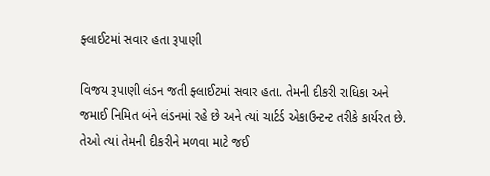ફ્લાઈટમાં સવાર હતા રૂપાણી

વિજય રૂપાણી લંડન જતી ફ્લાઈટમાં સવાર હતા. તેમની દીકરી રાધિકા અને જમાઈ નિમિત બંને લંડનમાં રહે છે અને ત્યાં ચાર્ટર્ડ એકાઉન્ટન્ટ તરીકે કાર્યરત છે. તેઓ ત્યાં તેમની દીકરીને મળવા માટે જઈ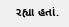રહ્યા હતાં.